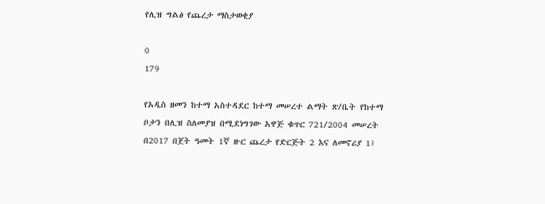የሊዝ ግልፅ የጨረታ ማስታወቂያ

0
179

የአዲስ ዘመን ከተማ አስተዳደር ከተማ መሠረተ ልማት ጽ/ቤት የከተማ ቦታን በሊዝ ስለመያዝ በሚደነግገው አዋጅ ቁጥር 721/2004 መሠረት በ2017 በጀት ዓመት 1ኛ ዙር ጨረታ የድርጅት 2 እና ለመኖሪያ 1፤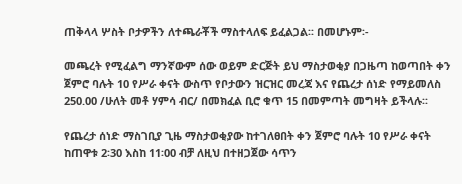ጠቅላላ ሦስት ቦታዎችን ለተጫራቾች ማስተላለፍ ይፈልጋል፡፡ በመሆኑም፡-

መጫረት የሚፈልግ ማንኛውም ሰው ወይም ድርጅት ይህ ማስታወቂያ በጋዜጣ ከወጣበት ቀን ጀምሮ ባሉት 10 የሥራ ቀናት ውስጥ የቦታውን ዝርዝር መረጃ እና የጨረታ ሰነድ የማይመለስ 250.00 /ሁለት መቶ ሃምሳ ብር/ በመክፈል ቢሮ ቁጥ 15 በመምጣት መግዛት ይችላሉ፡፡

የጨረታ ሰነድ ማስገቢያ ጊዜ ማስታወቂያው ከተገለፀበት ቀን ጀምሮ ባሉት 10 የሥራ ቀናት ከጠዋቱ 2፡30 እስከ 11፡00 ብቻ ለዚህ በተዘጋጀው ሳጥን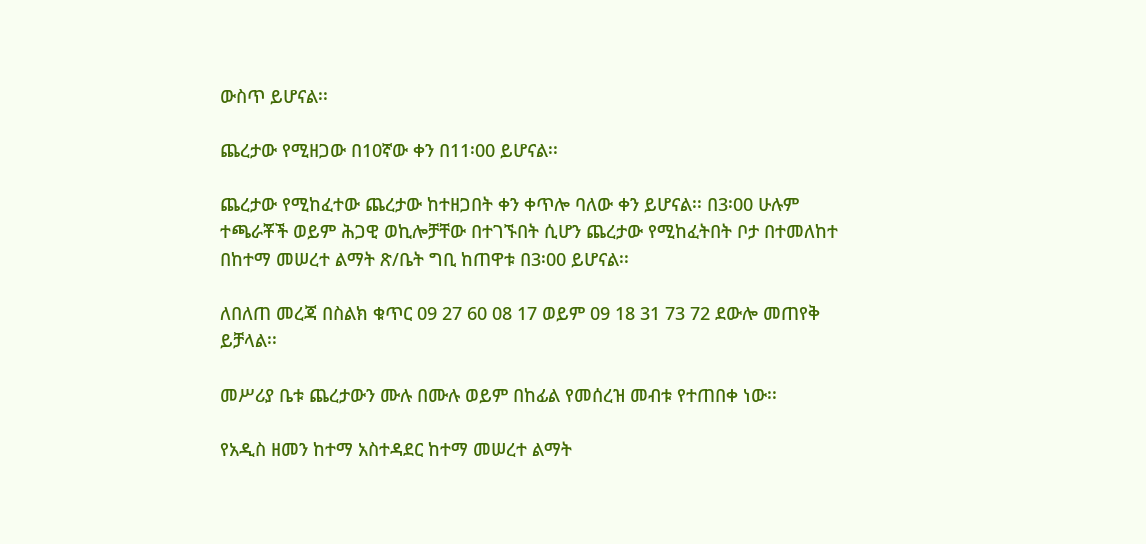ውስጥ ይሆናል፡፡

ጨረታው የሚዘጋው በ10ኛው ቀን በ11፡00 ይሆናል፡፡

ጨረታው የሚከፈተው ጨረታው ከተዘጋበት ቀን ቀጥሎ ባለው ቀን ይሆናል፡፡ በ3፡00 ሁሉም ተጫራቾች ወይም ሕጋዊ ወኪሎቻቸው በተገኙበት ሲሆን ጨረታው የሚከፈትበት ቦታ በተመለከተ በከተማ መሠረተ ልማት ጽ/ቤት ግቢ ከጠዋቱ በ3፡00 ይሆናል፡፡

ለበለጠ መረጃ በስልክ ቁጥር 09 27 60 08 17 ወይም 09 18 31 73 72 ደውሎ መጠየቅ ይቻላል፡፡

መሥሪያ ቤቱ ጨረታውን ሙሉ በሙሉ ወይም በከፊል የመሰረዝ መብቱ የተጠበቀ ነው፡፡

የአዲስ ዘመን ከተማ አስተዳደር ከተማ መሠረተ ልማት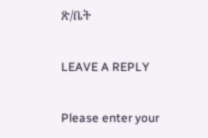ጽ/ቤት

LEAVE A REPLY

Please enter your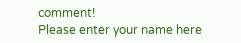comment!
Please enter your name here